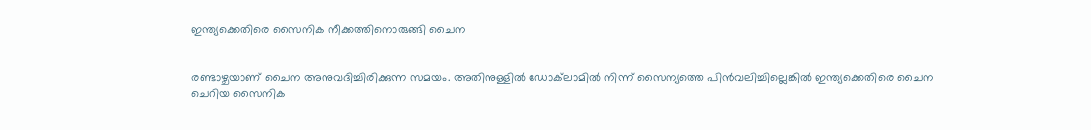ഇന്ത്യക്കെതിരെ സൈനിക നീക്കത്തിനൊരുങ്ങി ചൈന


രണ്ടാഴ്ചയാണ് ചൈന അനുവദിച്ചിരിക്കുന്ന സമയം. അതിനുള്ളില്‍ ഡോക്‌ലാമില്‍ നിന്ന് സൈന്യത്തെ പിന്‍വലിച്ചില്ലെങ്കില്‍ ഇന്ത്യക്കെതിരെ ചൈന ചെറിയ സൈനിക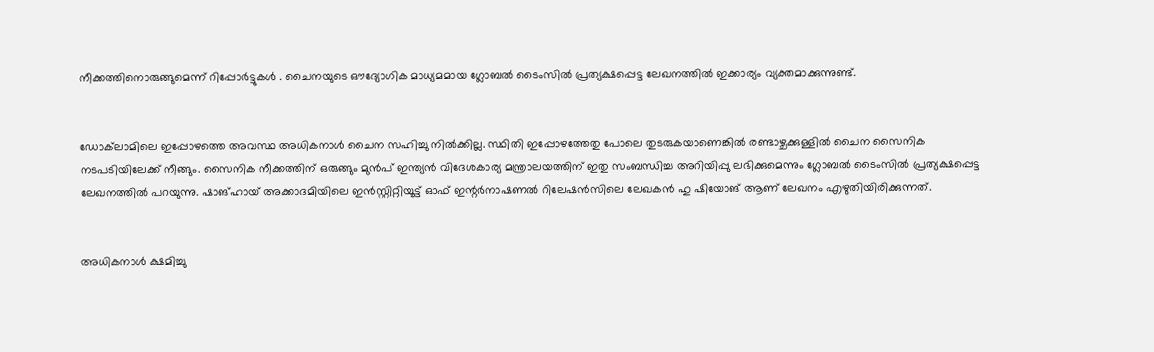നീക്കത്തിനൊരുങ്ങുമെന്ന് റിപ്പോര്‍ട്ടുകള്‍ . ചൈനയുടെ ഔദ്യോഗിക മാധ്യമമായ ഗ്ലോബല്‍ ടൈംസില്‍ പ്രത്യക്ഷപ്പെട്ട ലേഖനത്തില്‍ ഇക്കാര്യം വ്യക്തമാക്കുന്നുണ്ട്.


ഡോക്‌ലാമിലെ ഇപ്പോഴത്തെ അവസ്ഥ അധികനാള്‍ ചൈന സഹിച്ചു നില്‍ക്കില്ല. സ്ഥിതി ഇപ്പോഴത്തേതു പോലെ തുടരുകയാണെങ്കില്‍ രണ്ടാഴ്ചക്കുള്ളില്‍ ചൈന സൈനിക നടപടിയിലേക്ക് നീങ്ങും. സൈനിക നീക്കത്തിന് ഒരുങ്ങും മുന്‍പ് ഇന്ത്യന്‍ വിദേശകാര്യ മന്ത്രാലയത്തിന് ഇതു സംബന്ധിച്ച അറിയിപ്പു ലഭിക്കുമെന്നും ഗ്ലോബല്‍ ടൈംസില്‍ പ്രത്യക്ഷപ്പെട്ട ലേഖനത്തില്‍ പറയുന്നു. ഷാങ്ഹായ് അക്കാദമിയിലെ ഇന്‍സ്റ്റിറ്റിയൂട്ട് ഓഫ് ഇന്റര്‍നാഷണല്‍ റിലേഷന്‍സിലെ ലേഖകന്‍ ഹു ഷിയോങ് ആണ് ലേഖനം എഴുതിയിരിക്കുന്നത്.


അധികനാള്‍ ക്ഷമിച്ചു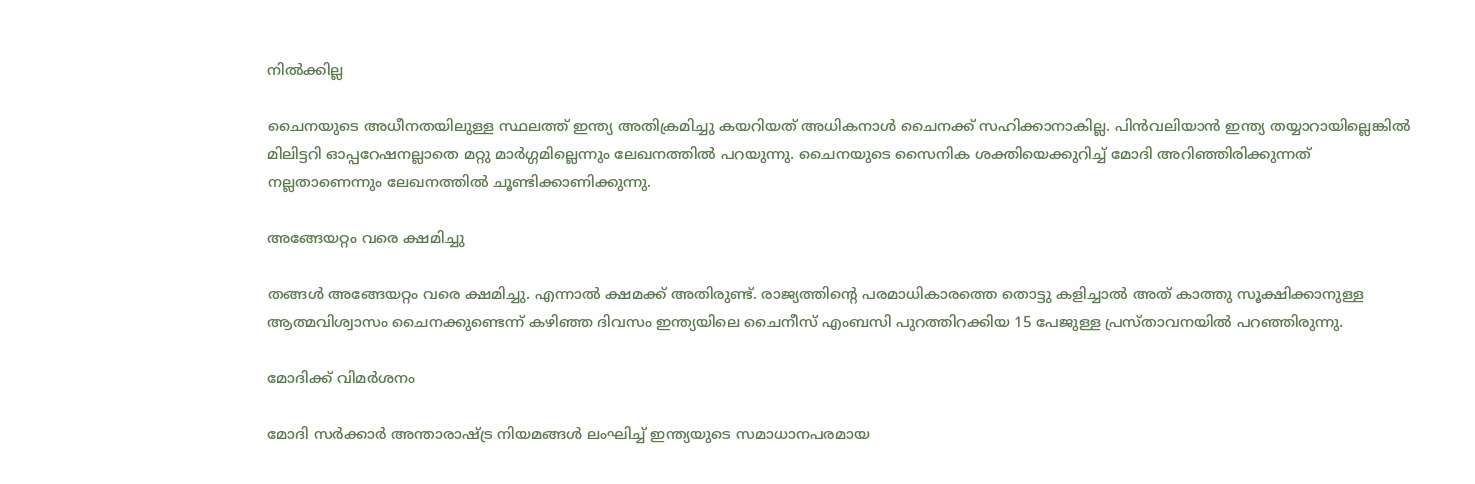നില്‍ക്കില്ല

ചൈനയുടെ അധീനതയിലുള്ള സ്ഥലത്ത് ഇന്ത്യ അതിക്രമിച്ചു കയറിയത് അധികനാള്‍ ചൈനക്ക് സഹിക്കാനാകില്ല. പിന്‍വലിയാന്‍ ഇന്ത്യ തയ്യാറായില്ലെങ്കില്‍ മിലിട്ടറി ഓപ്പറേഷനല്ലാതെ മറ്റു മാര്‍ഗ്ഗമില്ലെന്നും ലേഖനത്തില്‍ പറയുന്നു. ചൈനയുടെ സൈനിക ശക്തിയെക്കുറിച്ച് മോദി അറിഞ്ഞിരിക്കുന്നത് നല്ലതാണെന്നും ലേഖനത്തില്‍ ചൂണ്ടിക്കാണിക്കുന്നു.

അങ്ങേയറ്റം വരെ ക്ഷമിച്ചു

തങ്ങള്‍ അങ്ങേയറ്റം വരെ ക്ഷമിച്ചു. എന്നാല്‍ ക്ഷമക്ക് അതിരുണ്ട്. രാജ്യത്തിന്റെ പരമാധികാരത്തെ തൊട്ടു കളിച്ചാല്‍ അത് കാത്തു സൂക്ഷിക്കാനുള്ള ആത്മവിശ്വാസം ചൈനക്കുണ്ടെന്ന് കഴിഞ്ഞ ദിവസം ഇന്ത്യയിലെ ചൈനീസ് എംബസി പുറത്തിറക്കിയ 15 പേജുള്ള പ്രസ്താവനയില്‍ പറഞ്ഞിരുന്നു.

മോദിക്ക് വിമര്‍ശനം

മോദി സര്‍ക്കാര്‍ അന്താരാഷ്ട്ര നിയമങ്ങള്‍ ലംഘിച്ച് ഇന്ത്യയുടെ സമാധാനപരമായ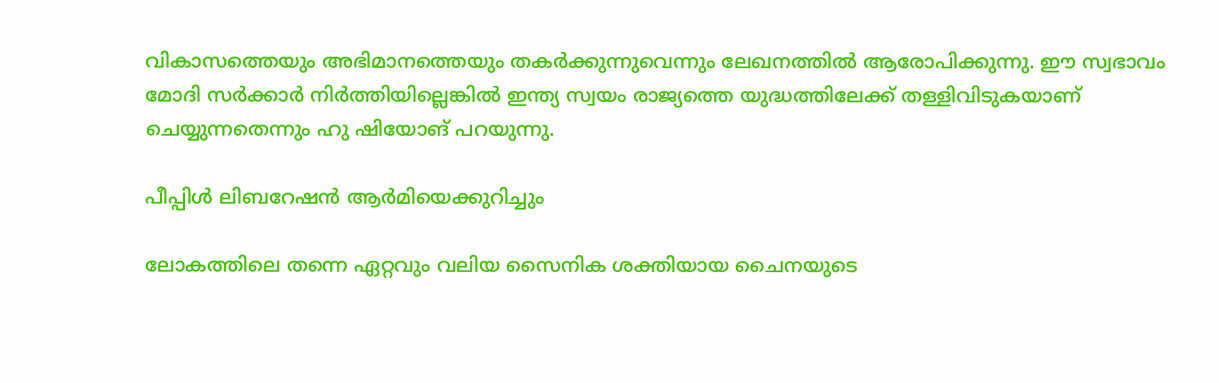വികാസത്തെയും അഭിമാനത്തെയും തകര്‍ക്കുന്നുവെന്നും ലേഖനത്തില്‍ ആരോപിക്കുന്നു. ഈ സ്വഭാവം മോദി സര്‍ക്കാര്‍ നിര്‍ത്തിയില്ലെങ്കില്‍ ഇന്ത്യ സ്വയം രാജ്യത്തെ യുദ്ധത്തിലേക്ക് തള്ളിവിടുകയാണ് ചെയ്യുന്നതെന്നും ഹു ഷിയോങ് പറയുന്നു.

പീപ്പിള്‍ ലിബറേഷന്‍ ആര്‍മിയെക്കുറിച്ചും

ലോകത്തിലെ തന്നെ ഏറ്റവും വലിയ സൈനിക ശക്തിയായ ചൈനയുടെ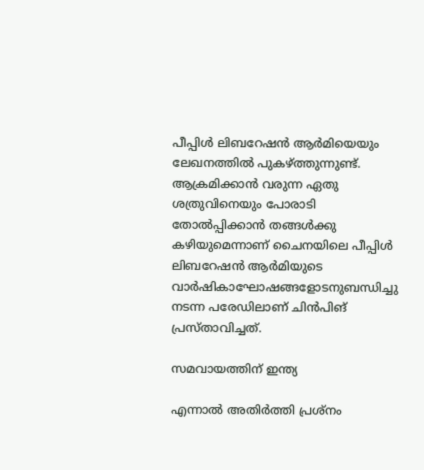പീപ്പിള്‍ ലിബറേഷന്‍ ആര്‍മിയെയും ലേഖനത്തില്‍ പുകഴ്ത്തുന്നുണ്ട്. ആക്രമിക്കാന്‍ വരുന്ന ഏതു ശത്രുവിനെയും പോരാടി തോല്‍പ്പിക്കാന്‍ തങ്ങള്‍ക്കു കഴിയുമെന്നാണ് ചൈനയിലെ പീപ്പിള്‍ ലിബറേഷന്‍ ആര്‍മിയുടെ വാര്‍ഷികാഘോഷങ്ങളോടനുബന്ധിച്ചു നടന്ന പരേഡിലാണ് ചിന്‍പിങ് പ്രസ്താവിച്ചത്.

സമവായത്തിന് ഇന്ത്യ

എന്നാല്‍ അതിര്‍ത്തി പ്രശ്‌നം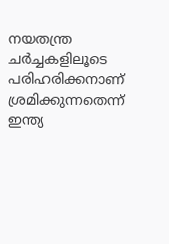നയതന്ത്ര ചര്‍ച്ചകളിലൂടെ പരിഹരിക്കനാണ് ശ്രമിക്കുന്നതെന്ന് ഇന്ത്യ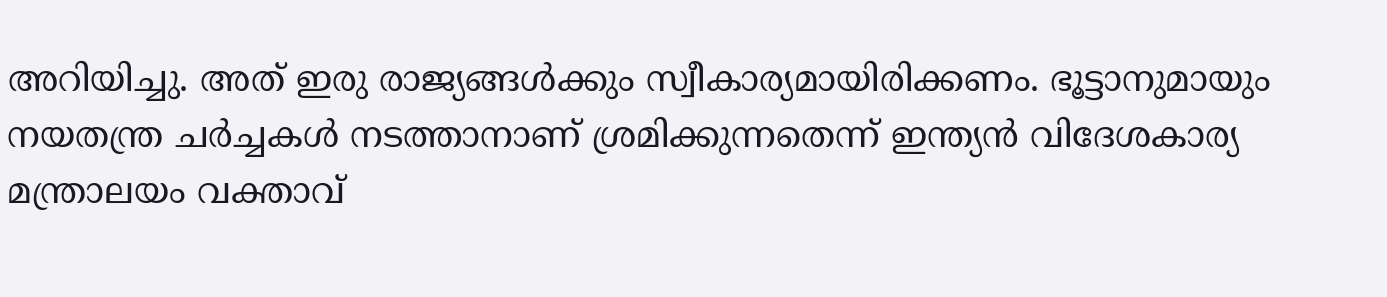അറിയിച്ചു. അത് ഇരു രാജ്യങ്ങള്‍ക്കും സ്വീകാര്യമായിരിക്കണം. ഭൂട്ടാനുമായും നയതന്ത്ര ചര്‍ച്ചകള്‍ നടത്താനാണ് ശ്രമിക്കുന്നതെന്ന് ഇന്ത്യന്‍ വിദേശകാര്യ മന്ത്രാലയം വക്താവ്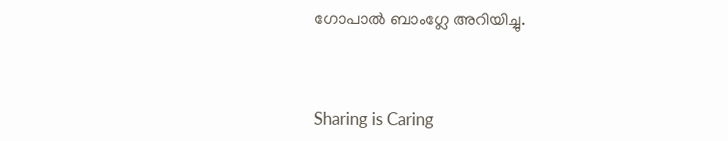ഗോപാല്‍ ബാംഗ്ലേ അറിയിച്ചു.



Sharing is Caring